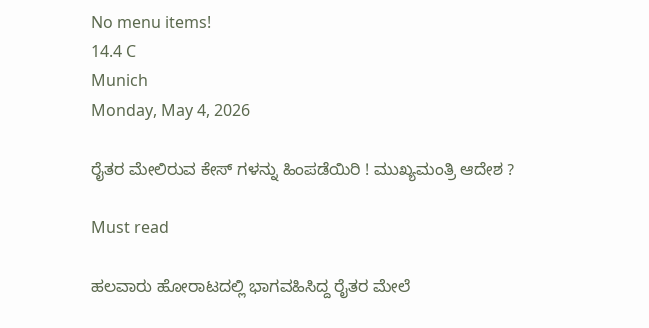No menu items!
14.4 C
Munich
Monday, May 4, 2026

ರೈತರ ಮೇಲಿರುವ ಕೇಸ್ ಗಳನ್ನು ಹಿಂಪಡೆಯಿರಿ ! ಮುಖ್ಯಮಂತ್ರಿ ಆದೇಶ ?

Must read

ಹಲವಾರು ಹೋರಾಟದಲ್ಲಿ ಭಾಗವಹಿಸಿದ್ದ ರೈತರ ಮೇಲೆ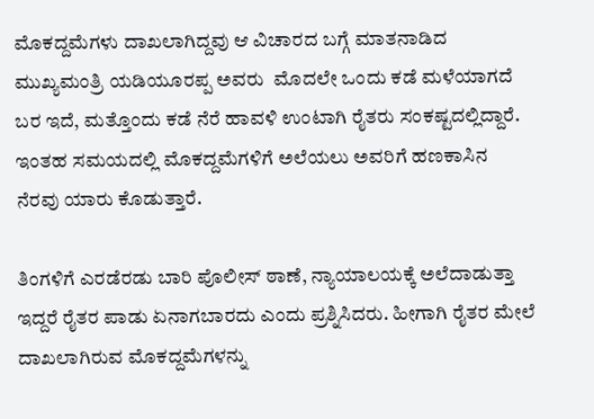ಮೊಕದ್ದಮೆಗಳು ದಾಖಲಾಗಿದ್ದವು ಆ ವಿಚಾರದ ಬಗ್ಗೆ ಮಾತನಾಡಿದ ಮುಖ್ಯಮಂತ್ರಿ ಯಡಿಯೂರಪ್ಪ ಅವರು  ಮೊದಲೇ ಒಂದು ಕಡೆ ಮಳೆಯಾಗದೆ ಬರ ಇದೆ, ಮತ್ತೊಂದು ಕಡೆ ನೆರೆ ಹಾವಳಿ ಉಂಟಾಗಿ ರೈತರು ಸಂಕಷ್ಟದಲ್ಲಿದ್ದಾರೆ. ಇಂತಹ ಸಮಯದಲ್ಲಿ ಮೊಕದ್ದಮೆಗಳಿಗೆ ಅಲೆಯಲು ಅವರಿಗೆ ಹಣಕಾಸಿನ ನೆರವು ಯಾರು ಕೊಡುತ್ತಾರೆ.

ತಿಂಗಳಿಗೆ ಎರಡೆರಡು ಬಾರಿ ಪೊಲೀಸ್ ಠಾಣೆ, ನ್ಯಾಯಾಲಯಕ್ಕೆ ಅಲೆದಾಡುತ್ತಾ ಇದ್ದರೆ ರೈತರ ಪಾಡು ಏನಾಗಬಾರದು ಎಂದು ಪ್ರಶ್ನಿಸಿದರು. ಹೀಗಾಗಿ ರೈತರ ಮೇಲೆ ದಾಖಲಾಗಿರುವ ಮೊಕದ್ದಮೆಗಳನ್ನು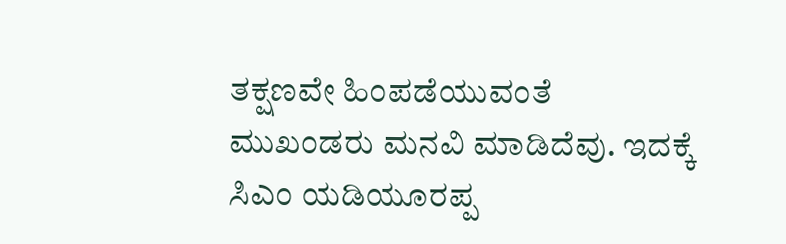ತಕ್ಷಣವೇ ಹಿಂಪಡೆಯುವಂತೆ ಮುಖಂಡರು ಮನವಿ ಮಾಡಿದೆವು. ಇದಕ್ಕೆ ಸಿಎಂ ಯಡಿಯೂರಪ್ಪ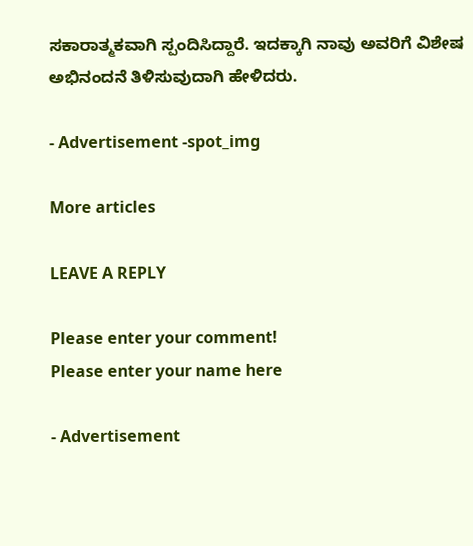ಸಕಾರಾತ್ಮಕವಾಗಿ ಸ್ಪಂದಿಸಿದ್ದಾರೆ. ಇದಕ್ಕಾಗಿ ನಾವು ಅವರಿಗೆ ವಿಶೇಷ ಅಭಿನಂದನೆ ತಿಳಿಸುವುದಾಗಿ ಹೇಳಿದರು.

- Advertisement -spot_img

More articles

LEAVE A REPLY

Please enter your comment!
Please enter your name here

- Advertisement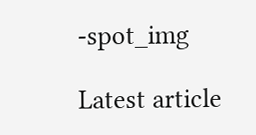-spot_img

Latest article